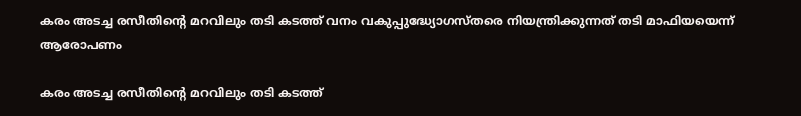കരം അടച്ച രസീതിൻ്റെ മറവിലും തടി കടത്ത് വനം വകുപ്പുദ്ധ്യോഗസ്തരെ നിയന്ത്രിക്കുന്നത് തടി മാഫിയയെന്ന് ആരോപണം

കരം അടച്ച രസീതിൻ്റെ മറവിലും തടി കടത്ത്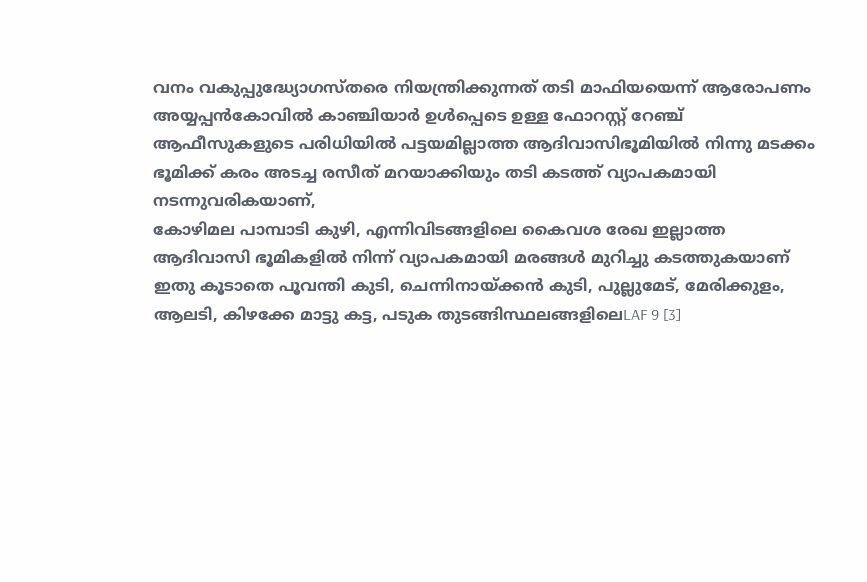വനം വകുപ്പുദ്ധ്യോഗസ്തരെ നിയന്ത്രിക്കുന്നത് തടി മാഫിയയെന്ന് ആരോപണം
അയ്യപ്പൻകോവിൽ കാഞ്ചിയാർ ഉൾപ്പെടെ ഉള്ള ഫോറസ്റ്റ് റേഞ്ച് ആഫീസുകളുടെ പരിധിയിൽ പട്ടയമില്ലാത്ത ആദിവാസിഭൂമിയിൽ നിന്നു മടക്കം ഭൂമിക്ക് കരം അടച്ച രസീത് മറയാക്കിയും തടി കടത്ത് വ്യാപകമായി നടന്നുവരികയാണ്,
കോഴിമല പാമ്പാടി കുഴി, എന്നിവിടങ്ങളിലെ കൈവശ രേഖ ഇല്ലാത്ത ആദിവാസി ഭൂമികളിൽ നിന്ന് വ്യാപകമായി മരങ്ങൾ മുറിച്ചു കടത്തുകയാണ്
ഇതു കൂടാതെ പൂവന്തി കുടി, ചെന്നിനായ്ക്കൻ കുടി, പുല്ലുമേട്, മേരിക്കുളം, ആലടി, കിഴക്കേ മാട്ടു കട്ട, പടുക തുടങ്ങിസ്ഥലങ്ങളിലെLAF 9 [3]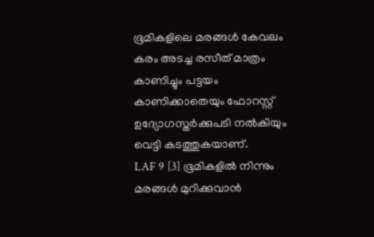ഭൂമികളിലെ മരങ്ങൾ കേവലം കരം അടച്ച രസീത് മാത്രം കാണിച്ചും പട്ടയം കാണിക്കാതെയും ഫോറസ്റ്റ് ഉദ്യോഗസ്തർക്കുപടി നൽകിയും വെട്ടി കടത്തുകയാണ്.
LAF 9 [3] ഭൂമികളിൽ നിന്നും മരങ്ങൾ മുറിക്കുവാൻ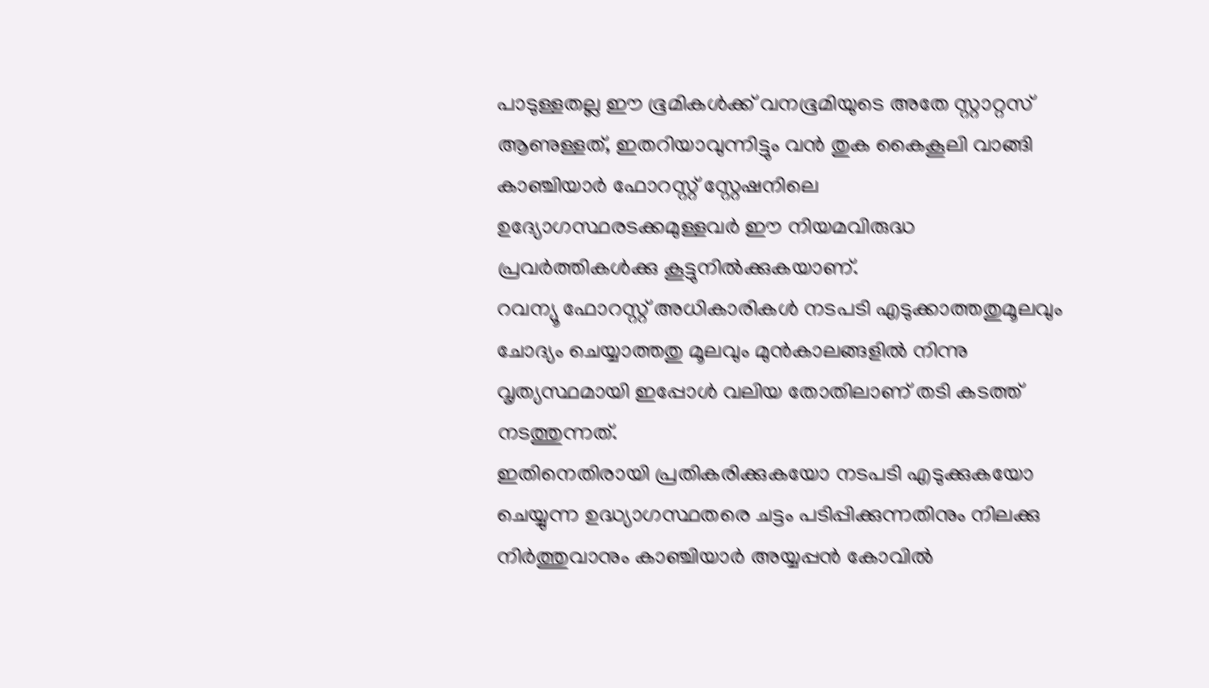പാടുള്ളതല്ല ഈ ഭൂമികൾക്ക് വനഭൂമിയുടെ അതേ സ്റ്റാറ്റസ് ആണുള്ളത്, ഇതറിയാവുന്നിട്ടും വൻ തുക കൈകൂലി വാങ്ങി കാഞ്ചിയാർ ഫോറസ്റ്റ് സ്റ്റേഷനിലെ ഉദ്യോഗസ്ഥരടക്കമുള്ളവർ ഈ നിയമവിരുദ്ധ പ്രവർത്തികൾക്കു കൂട്ടുനിൽക്കുകയാണ്.
റവന്യൂ ഫോറസ്റ്റ് അധികാരികൾ നടപടി എടുക്കാത്തതുമൂലവും ചോദ്യം ചെയ്യാത്തതു മൂലവും മുൻകാലങ്ങളിൽ നിന്നു വൃത്യസ്ഥമായി ഇപ്പോൾ വലിയ തോതിലാണ് തടി കടത്ത് നടത്തുന്നത്.
ഇതിനെതിരായി പ്രതികരിക്കുകയോ നടപടി എടുക്കുകയോ ചെയ്യുന്ന ഉദ്ധ്യാഗസ്ഥതരെ ചട്ടം പടിപ്പിക്കുന്നതിനും നിലക്കു നിർത്തുവാനും കാഞ്ചിയാർ അയ്യപ്പൻ കോവിൽ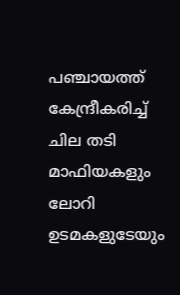പഞ്ചായത്ത് കേന്ദ്രീകരിച്ച് ചില തടി മാഫിയകളും ലോറി ഉടമകളുടേയും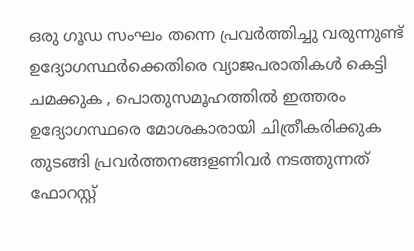ഒരു ഗൂഡ സംഘം തന്നെ പ്രവർത്തിച്ചു വരുന്നുണ്ട് ഉദ്യോഗസ്ഥർക്കെതിരെ വ്യാജപരാതികൾ കെട്ടി ചമക്കുക , പൊതുസമൂഹത്തിൽ ഇത്തരം ഉദ്യോഗസ്ഥരെ മോശകാരായി ചിത്രീകരിക്കുക തുടങ്ങി പ്രവർത്തനങ്ങളണിവർ നടത്തുന്നത് ഫോറസ്റ്റ്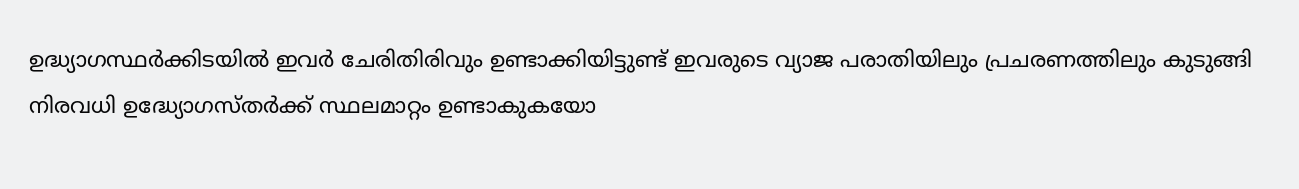ഉദ്ധ്യാഗസ്ഥർക്കിടയിൽ ഇവർ ചേരിതിരിവും ഉണ്ടാക്കിയിട്ടുണ്ട് ഇവരുടെ വ്യാജ പരാതിയിലും പ്രചരണത്തിലും കുടുങ്ങി നിരവധി ഉദ്ധ്യോഗസ്തർക്ക് സ്ഥലമാറ്റം ഉണ്ടാകുകയോ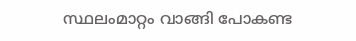സ്ഥലംമാറ്റം വാങ്ങി പോകണ്ട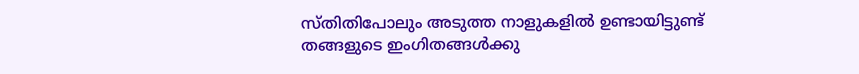സ്തിതിപോലും അടുത്ത നാളുകളിൽ ഉണ്ടായിട്ടുണ്ട് തങ്ങളുടെ ഇംഗിതങ്ങൾക്കു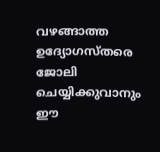വഴങ്ങാത്ത ഉദ്യോഗസ്തരെ ജോലി ചെയ്യിക്കുവാനും ഈ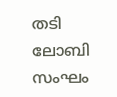തടി ലോബി സംഘം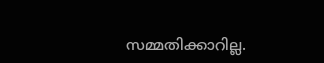സമ്മതിക്കാറില്ല.